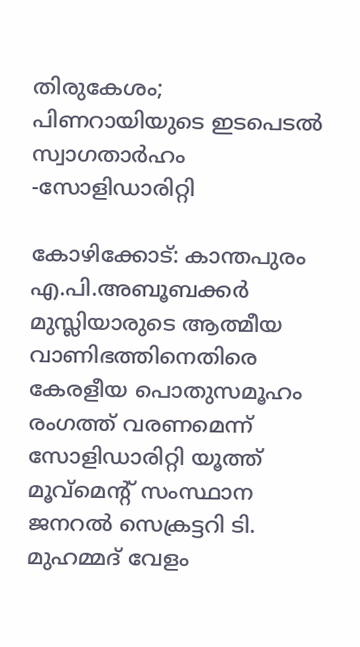തിരുകേശം; പിണറായിയുടെ ഇടപെടല്‍ സ്വാഗതാര്‍ഹം -സോളിഡാരിറ്റി

കോഴിക്കോട്: കാന്തപുരം എ.പി.അബൂബക്കര്‍ മുസ്ലിയാരുടെ ആത്മീയ വാണിഭത്തിനെതിരെ കേരളീയ പൊതുസമൂഹം രംഗത്ത് വരണമെന്ന് സോളിഡാരിറ്റി യൂത്ത് മൂവ്മെന്റ് സംസ്ഥാന ജനറല്‍ സെക്രട്ടറി ടി. മുഹമ്മദ് വേളം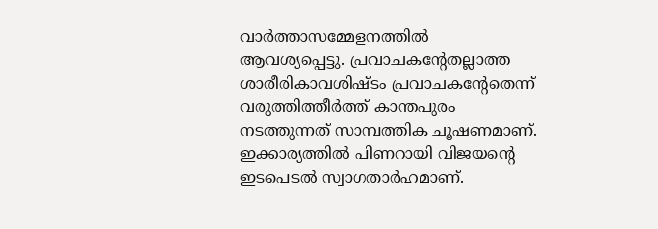വാര്‍ത്താസമ്മേളനത്തില്‍ ആവശ്യപ്പെട്ടു. പ്രവാചകന്റേതല്ലാത്ത ശാരീരികാവശിഷ്ടം പ്രവാചകന്റേതെന്ന് വരുത്തിത്തീര്‍ത്ത് കാന്തപുരം നടത്തുന്നത് സാമ്പത്തിക ചൂഷണമാണ്. ഇക്കാര്യത്തില്‍ പിണറായി വിജയന്റെ ഇടപെടല്‍ സ്വാഗതാര്‍ഹമാണ്.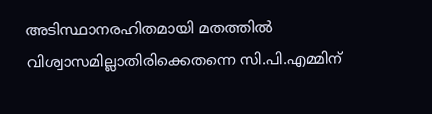അടിസ്ഥാനരഹിതമായി മതത്തില്‍ വിശ്വാസമില്ലാതിരിക്കെതന്നെ സി.പി.എമ്മിന്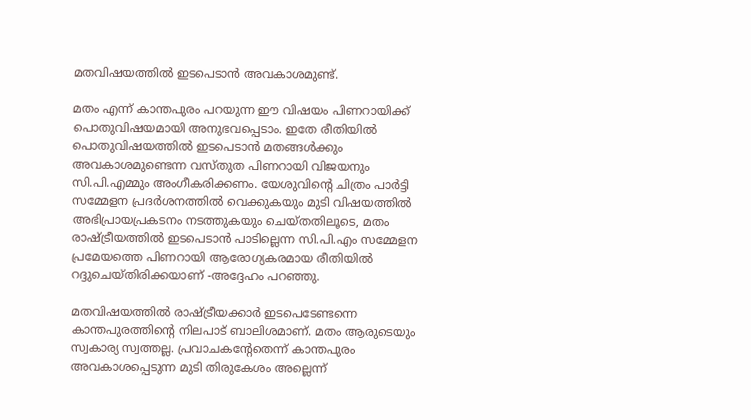മതവിഷയത്തില്‍ ഇടപെടാന്‍ അവകാശമുണ്ട്.

മതം എന്ന് കാന്തപുരം പറയുന്ന ഈ വിഷയം പിണറായിക്ക് പൊതുവിഷയമായി അനുഭവപ്പെടാം. ഇതേ രീതിയില്‍ പൊതുവിഷയത്തില്‍ ഇടപെടാന്‍ മതങ്ങള്‍ക്കും അവകാശമുണ്ടെന്ന വസ്തുത പിണറായി വിജയനും സി.പി.എമ്മും അംഗീകരിക്കണം. യേശുവിന്റെ ചിത്രം പാര്‍ട്ടി സമ്മേളന പ്രദര്‍ശനത്തില്‍ വെക്കുകയും മുടി വിഷയത്തില്‍ അഭിപ്രായപ്രകടനം നടത്തുകയും ചെയ്തതിലൂടെ, മതം രാഷ്ട്രീയത്തില്‍ ഇടപെടാന്‍ പാടില്ലെന്ന സി.പി.എം സമ്മേളന പ്രമേയത്തെ പിണറായി ആരോഗ്യകരമായ രീതിയില്‍ റദ്ദുചെയ്തിരിക്കയാണ് -അദ്ദേഹം പറഞ്ഞു.

മതവിഷയത്തില്‍ രാഷ്ട്രീയക്കാര്‍ ഇടപെടേണ്ടന്നെ കാന്തപുരത്തിന്റെ നിലപാട് ബാലിശമാണ്. മതം ആരുടെയും സ്വകാര്യ സ്വത്തല്ല. പ്രവാചകന്റേതെന്ന് കാന്തപുരം അവകാശപ്പെടുന്ന മുടി തിരുകേശം അല്ലെന്ന്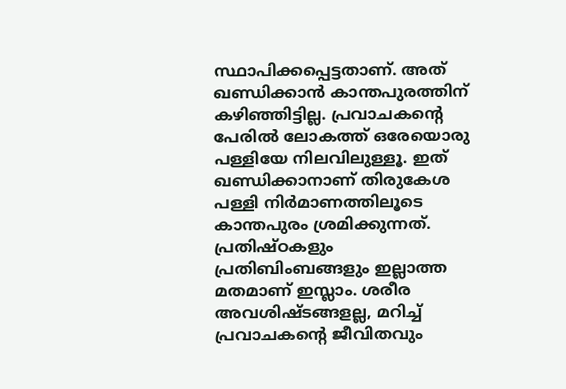സ്ഥാപിക്കപ്പെട്ടതാണ്. അത് ഖണ്ഡിക്കാന്‍ കാന്തപുരത്തിന് കഴിഞ്ഞിട്ടില്ല. പ്രവാചകന്റെ പേരില്‍ ലോകത്ത് ഒരേയൊരു പള്ളിയേ നിലവിലുള്ളൂ. ഇത് ഖണ്ഡിക്കാനാണ് തിരുകേശ പള്ളി നിര്‍മാണത്തിലൂടെ കാന്തപുരം ശ്രമിക്കുന്നത്. പ്രതിഷ്ഠകളും പ്രതിബിംബങ്ങളും ഇല്ലാത്ത മതമാണ് ഇസ്ലാം. ശരീര അവശിഷ്ടങ്ങളല്ല, മറിച്ച് പ്രവാചകന്റെ ജീവിതവും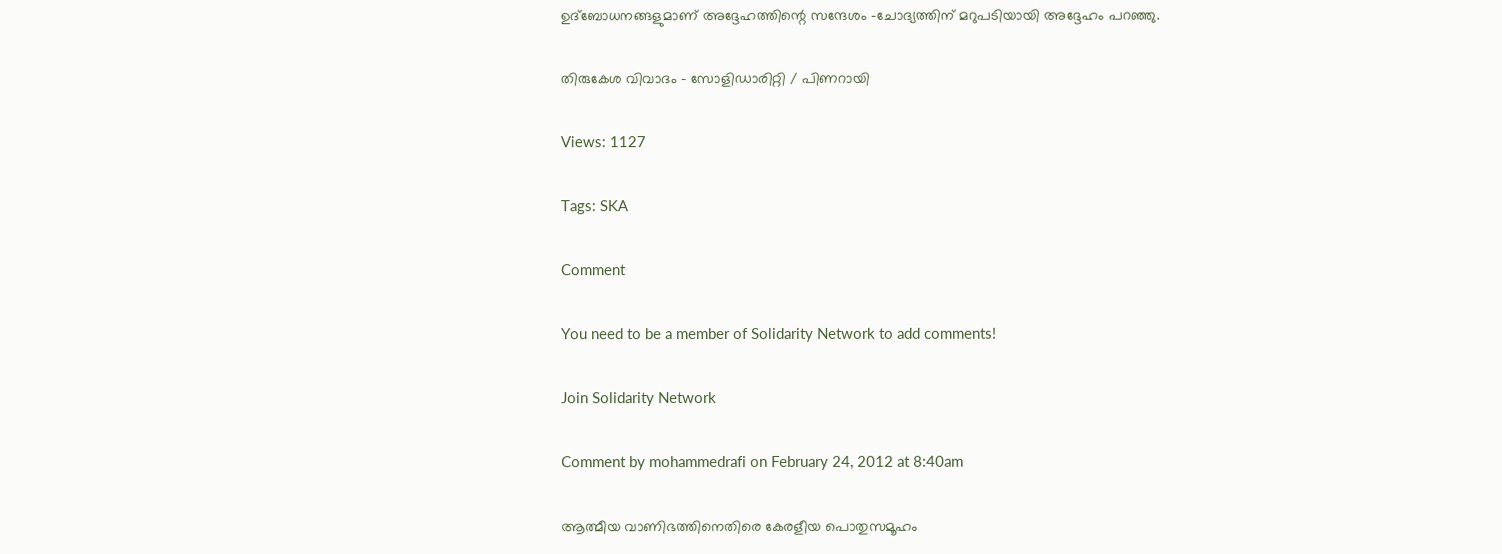ഉദ്ബോധനങ്ങളുമാണ് അദ്ദേഹത്തിന്റെ സന്ദേശം -ചോദ്യത്തിന് മറുപടിയായി അദ്ദേഹം പറഞ്ഞു.

തിരുകേശ വിവാദം - സോളിഡാരിറ്റി / പിണറായി

Views: 1127

Tags: SKA

Comment

You need to be a member of Solidarity Network to add comments!

Join Solidarity Network

Comment by mohammedrafi on February 24, 2012 at 8:40am

ആത്മീയ വാണിഭത്തിനെതിരെ കേരളീയ പൊതുസമൂഹം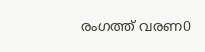രംഗത്ത് വരണ0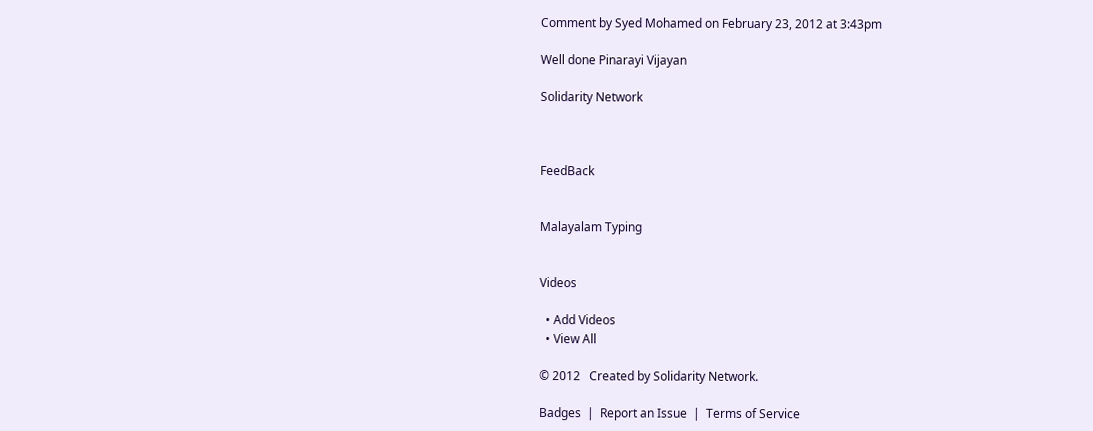Comment by Syed Mohamed on February 23, 2012 at 3:43pm

Well done Pinarayi Vijayan

Solidarity Network



FeedBack


Malayalam Typing


Videos

  • Add Videos
  • View All

© 2012   Created by Solidarity Network.

Badges  |  Report an Issue  |  Terms of Service